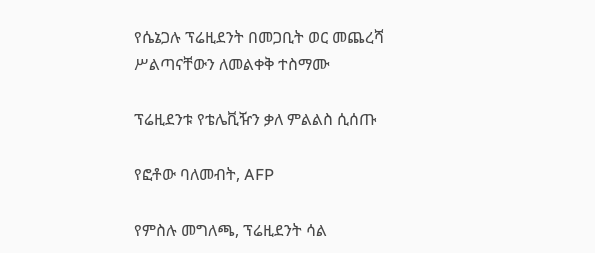የሴኔጋሉ ፕሬዚደንት በመጋቢት ወር መጨረሻ ሥልጣናቸውን ለመልቀቅ ተስማሙ

ፕሬዚደንቱ የቴሌቪዥን ቃለ ምልልስ ሲሰጡ

የፎቶው ባለመብት, AFP

የምስሉ መግለጫ, ፕሬዚደንት ሳል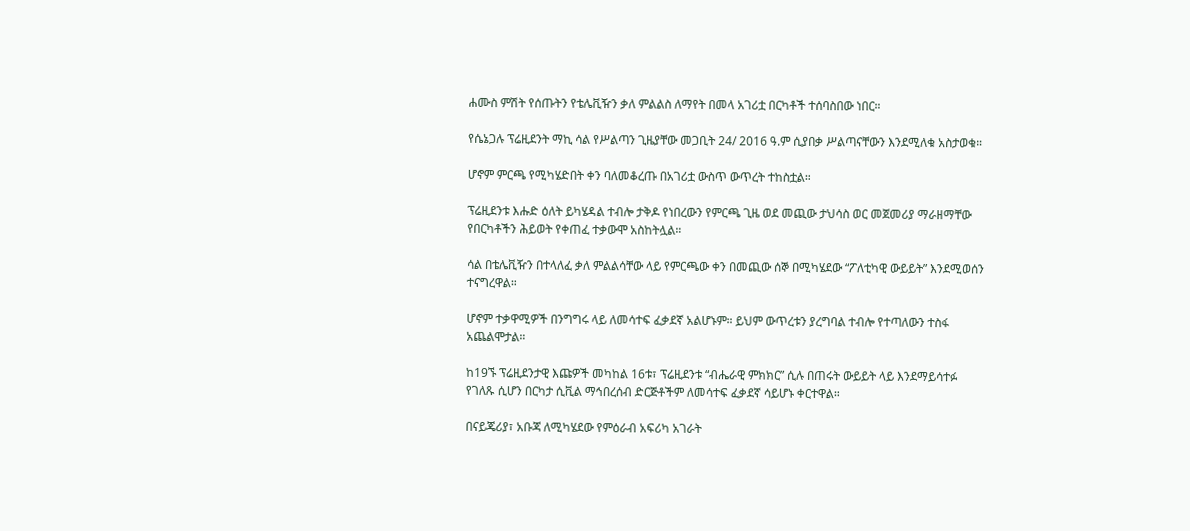ሐሙስ ምሽት የሰጡትን የቴሌቪዥን ቃለ ምልልስ ለማየት በመላ አገሪቷ በርካቶች ተሰባስበው ነበር።

የሴኔጋሉ ፕሬዚደንት ማኪ ሳል የሥልጣን ጊዜያቸው መጋቢት 24/ 2016 ዓ.ም ሲያበቃ ሥልጣናቸውን እንደሚለቁ አስታወቁ።

ሆኖም ምርጫ የሚካሄድበት ቀን ባለመቆረጡ በአገሪቷ ውስጥ ውጥረት ተከስቷል።

ፕሬዚደንቱ እሑድ ዕለት ይካሄዳል ተብሎ ታቅዶ የነበረውን የምርጫ ጊዜ ወደ መጪው ታህሳስ ወር መጀመሪያ ማራዘማቸው የበርካቶችን ሕይወት የቀጠፈ ተቃውሞ አስከትሏል።

ሳል በቴሌቪዥን በተላለፈ ቃለ ምልልሳቸው ላይ የምርጫው ቀን በመጪው ሰኞ በሚካሄደው “ፖለቲካዊ ውይይት” እንደሚወሰን ተናግረዋል።

ሆኖም ተቃዋሚዎች በንግግሩ ላይ ለመሳተፍ ፈቃደኛ አልሆኑም። ይህም ውጥረቱን ያረግባል ተብሎ የተጣለውን ተስፋ አጨልሞታል።

ከ19ኙ ፕሬዚደንታዊ እጩዎች መካከል 16ቱ፣ ፕሬዚደንቱ “ብሔራዊ ምክክር” ሲሉ በጠሩት ውይይት ላይ እንደማይሳተፉ የገለጹ ሲሆን በርካታ ሲቪል ማኅበረሰብ ድርጅቶችም ለመሳተፍ ፈቃደኛ ሳይሆኑ ቀርተዋል።

በናይጄሪያ፣ አቡጃ ለሚካሄደው የምዕራብ አፍሪካ አገራት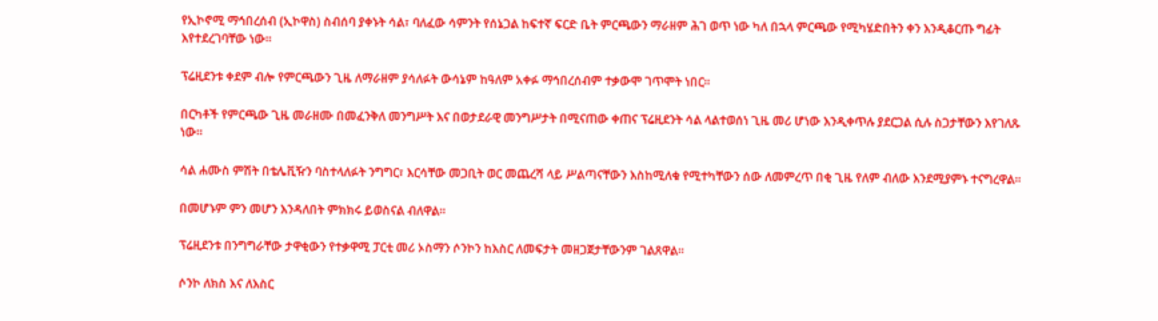የኢኮኖሚ ማኅበረሰብ (ኢኮዋስ) ስብሰባ ያቀኑት ሳል፣ ባለፈው ሳምንት የሰኔጋል ከፍተኛ ፍርድ ቤት ምርጫውን ማራዘም ሕገ ወጥ ነው ካለ በኋላ ምርጫው የሚካሄድበትን ቀን እንዲቆርጡ ግፊት እየተደረገባቸው ነው።

ፕሬዚደንቱ ቀደም ብሎ የምርጫውን ጊዜ ለማራዘም ያሳለፉት ውሳኔም ከዓለም አቀፉ ማኅበረሰብም ተቃውሞ ገጥሞት ነበር።

በርካቶች የምርጫው ጊዜ መራዘሙ በመፈንቅለ መንግሥት እና በወታደራዊ መንግሥታት በሚናጠው ቀጠና ፕሬዚደንት ሳል ላልተወሰነ ጊዜ መሪ ሆነው እንዲቀጥሉ ያደርጋል ሲሉ ስጋታቸውን እየገለጹ ነው።

ሳል ሐሙስ ምሽት በቴሌቪዥን ባስተላለፉት ንግግር፣ እርሳቸው መጋቢት ወር መጨረሻ ላይ ሥልጣናቸውን እስከሚለቁ የሚተካቸውን ሰው ለመምረጥ በቂ ጊዜ የለም ብለው እንደሚያምኑ ተናግረዋል።

በመሆኑም ምን መሆን እንዳለበት ምክክሩ ይወስናል ብለዋል።

ፕሬዚደንቱ በንግግራቸው ታዋቂውን የተቃዋሚ ፓርቲ መሪ ኦስማን ሶንኮን ከእስር ለመፍታት መዘጋጀታቸውንም ገልጸዋል።

ሶንኮ ለክስ እና ለእስር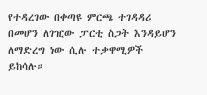የተዳረገው በቀጣዩ ምርጫ ተገዳዳሪ በመሆን ለገዢው ፓርቲ ስጋት እንዳይሆን ለማድረግ ነው ሲሉ ተቃዋሚዎች ይከሳሉ።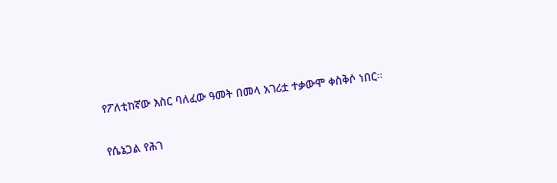የፖለቲከኛው እስር ባለፈው ዓመት በመላ አገሪቷ ተቃውሞ ቀስቅሶ ነበር።

የሴኔጋል የሕገ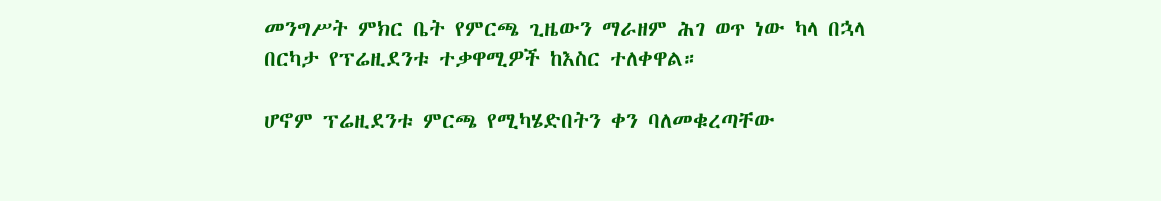መንግሥት ምክር ቤት የምርጫ ጊዜውን ማራዘም ሕገ ወጥ ነው ካላ በኋላ በርካታ የፕሬዚደንቱ ተቃዋሚዎች ከእስር ተለቀዋል።

ሆኖም ፕሬዚደንቱ ምርጫ የሚካሄድበትን ቀን ባለመቁረጣቸው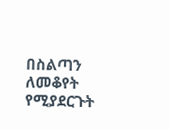በስልጣን ለመቆየት የሚያደርጉት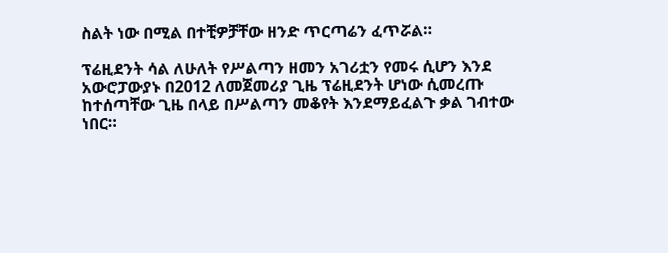ስልት ነው በሚል በተቺዎቻቸው ዘንድ ጥርጣሬን ፈጥሯል።

ፕሬዚደንት ሳል ለሁለት የሥልጣን ዘመን አገሪቷን የመሩ ሲሆን እንደ አውሮፓውያኑ በ2012 ለመጀመሪያ ጊዜ ፕሬዚደንት ሆነው ሲመረጡ ከተሰጣቸው ጊዜ በላይ በሥልጣን መቆየት እንደማይፈልጉ ቃል ገብተው ነበር።